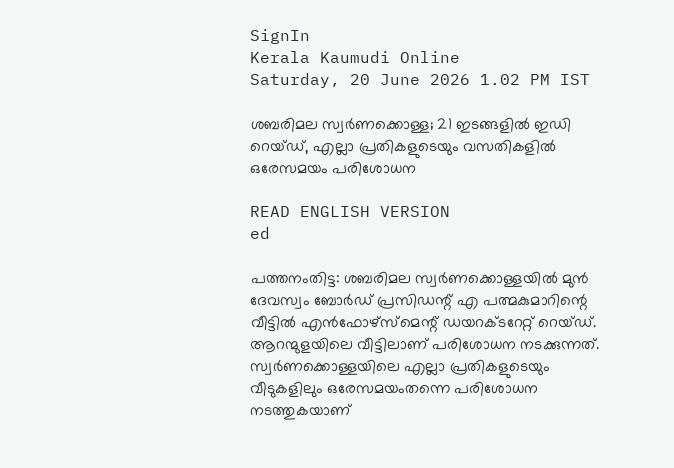SignIn
Kerala Kaumudi Online
Saturday, 20 June 2026 1.02 PM IST

ശബരിമല സ്വർണക്കൊള്ള; 21 ഇടങ്ങളിൽ ഇ‌ഡി റെയ്‌ഡ്, എല്ലാ പ്രതികളുടെയും വസതികളിൽ ഒരേസമയം പരിശോധന

READ ENGLISH VERSION
ed

പത്തനംതിട്ട: ശബരിമല സ്വർണക്കൊള്ളയിൽ മുൻ ദേവസ്വം ബോർഡ് പ്രസിഡന്റ് എ പത്മകുമാറിന്റെ വീട്ടിൽ എൻഫോഴ്‌സ്‌മെന്റ് ഡയറക്‌ടറേറ്റ് റെയ്‌ഡ്. ആറന്മുളയിലെ വീട്ടിലാണ് പരിശോധന നടക്കുന്നത്. സ്വർണക്കൊള്ളയിലെ എല്ലാ പ്രതികളുടെയും വീടുകളിലും ഒരേസമയംതന്നെ പരിശോധന നടത്തുകയാണ്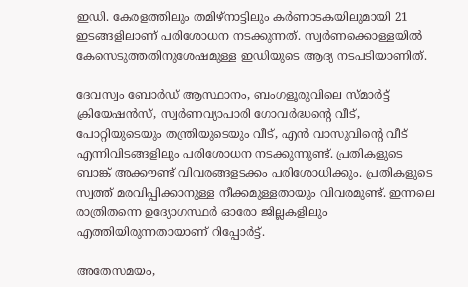ഇഡി. കേരളത്തിലും തമിഴ്‌‌നാട്ടിലും കർണാടകയിലുമായി 21 ഇടങ്ങളിലാണ് പരിശോധന നടക്കുന്നത്. സ്വർണക്കൊള്ളയിൽ കേസെടുത്തതിനുശേഷമുള്ള ഇഡിയുടെ ആദ്യ നടപടിയാണിത്.

ദേവസ്വം ബോർഡ് ആസ്ഥാനം, ബംഗളൂരുവിലെ സ്‌മാർട്ട് ക്രിയേഷൻസ്, സ്വർണവ്യാപാരി ഗോവർദ്ധന്റെ വീട്, പോറ്റിയുടെയും തന്ത്രിയുടെയും വീട്, എൻ വാസുവിന്റെ വീട് എന്നിവിടങ്ങളിലും പരിശോധന നടക്കുന്നുണ്ട്. പ്രതികളുടെ ബാങ്ക് അക്കൗണ്ട് വിവരങ്ങളടക്കം പരിശോധിക്കും. പ്രതികളുടെ സ്വത്ത് മരവിപ്പിക്കാനുള്ള നീക്കമുള്ളതായും വിവരമുണ്ട്. ഇന്നലെ രാത്രിതന്നെ ഉദ്യോഗസ്ഥർ ഓരോ ജില്ലകളിലും എത്തിയിരുന്നതായാണ് റിപ്പോർട്ട്.

അതേസമയം,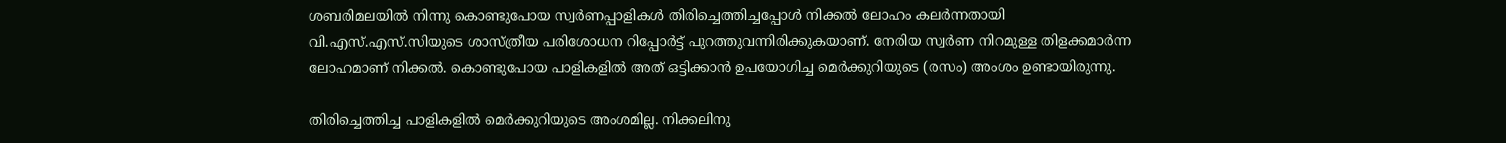ശബരിമലയിൽ നിന്നു കൊണ്ടുപോയ സ്വർണപ്പാളികൾ തിരിച്ചെത്തിച്ചപ്പോൾ നിക്കൽ ലോഹം കലർന്നതായി വി.എസ്.എസ്.സിയുടെ ശാസ്ത്രീയ പരിശോധന റിപ്പോർട്ട് പുറത്തുവന്നിരിക്കുകയാണ്. നേരിയ സ്വർണ നിറമുള്ള തിളക്കമാർന്ന ലോഹമാണ് നിക്കൽ. കൊണ്ടുപോയ പാളികളിൽ അത് ഒട്ടിക്കാൻ ഉപയോഗിച്ച മെർക്കുറിയുടെ (രസം) അംശം ഉണ്ടായിരുന്നു.

തിരിച്ചെത്തിച്ച പാളികളിൽ മെർക്കുറിയുടെ അംശമില്ല. നിക്കലിനു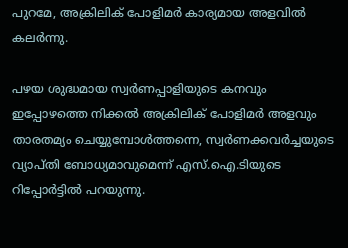പുറമേ, അക്രിലിക് പോളിമർ കാര്യമായ അളവിൽ കലർന്നു.

പഴയ ശുദ്ധമായ സ്വർണപ്പാളിയുടെ കനവും ഇപ്പോഴത്തെ നിക്കൽ അക്രിലിക് പോളിമർ അളവും താരതമ്യം ചെയ്യുമ്പോൾത്തന്നെ, സ്വർണക്കവർച്ചയുടെ വ്യാപ്തി ബോധ്യമാവുമെന്ന് എസ്.ഐ.ടിയുടെ റിപ്പോർട്ടിൽ പറയുന്നു.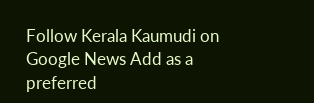Follow Kerala Kaumudi on Google News Add as a preferred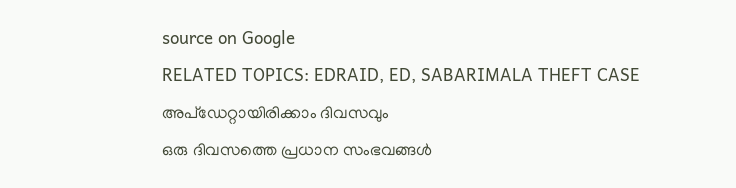source on Google
RELATED TOPICS: EDRAID, ED, SABARIMALA THEFT CASE
അപ്ഡേറ്റായിരിക്കാം ദിവസവും
ഒരു ദിവസത്തെ പ്രധാന സംഭവങ്ങൾ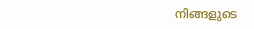നിങ്ങളുടെ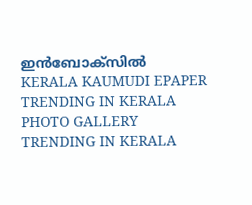ഇൻബോക്സിൽ
KERALA KAUMUDI EPAPER
TRENDING IN KERALA
PHOTO GALLERY
TRENDING IN KERALA